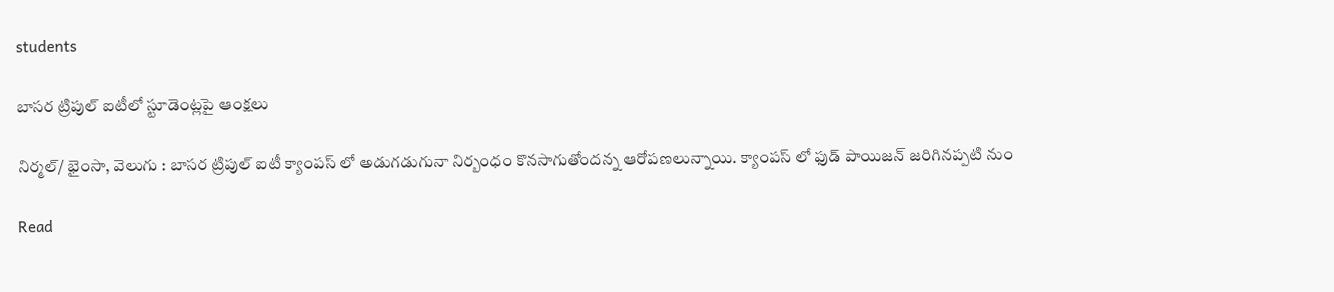students

బాసర ట్రిపుల్ ఐటీలో స్టూడెంట్లపై ఆంక్షలు

నిర్మల్/ భైంసా, వెలుగు : బాసర ట్రిపుల్ ఐటీ క్యాంపస్ లో అడుగడుగునా నిర్బంధం కొనసాగుతోందన్న ఆరోపణలున్నాయి. క్యాంపస్ లో ఫుడ్ పాయిజన్ జరిగినప్పటి నుం

Read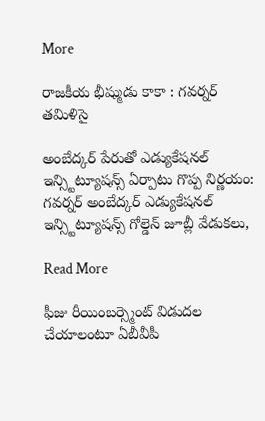More

రాజకీయ భీష్ముడు కాకా : గవర్నర్ తమిళిసై

అంబేద్కర్ పేరుతో ఎడ్యుకేషనల్ ఇన్స్టిట్యూషన్స్ ఏర్పాటు గొప్ప నిర్ణయం: గవర్నర్ అంబేద్కర్ ఎడ్యుకేషనల్ ఇన్స్టిట్యూషన్స్ గోల్డెన్ జూబ్లీ వేడుకలు,

Read More

ఫీజు రీయింబర్స్మెంట్ విడుదల చేయాలంటూ ఏబీవీపీ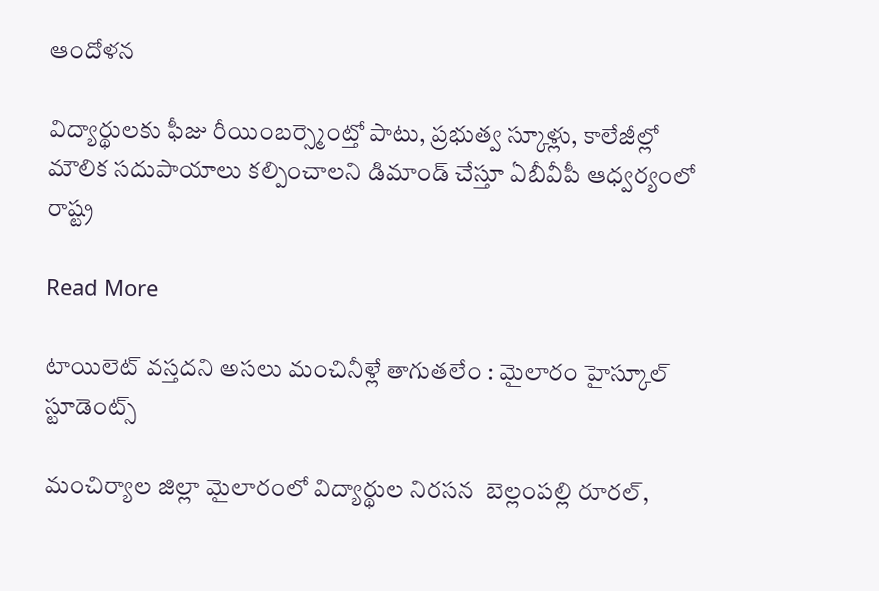ఆందోళన

విద్యార్థులకు ఫీజు రీయింబర్స్మెంట్తో పాటు, ప్రభుత్వ స్కూళ్లు, కాలేజీల్లో మౌలిక సదుపాయాలు కల్పించాలని డిమాండ్ చేస్తూ ఏబీవీపీ ఆధ్వర్యంలో  రాష్ట్ర

Read More

టాయిలెట్ వస్తదని అసలు మంచినీళ్లే తాగుతలేం : మైలారం హైస్కూల్ స్టూడెంట్స్

మంచిర్యాల జిల్లా మైలారంలో విద్యార్థుల నిరసన  బెల్లంపల్లి రూరల్,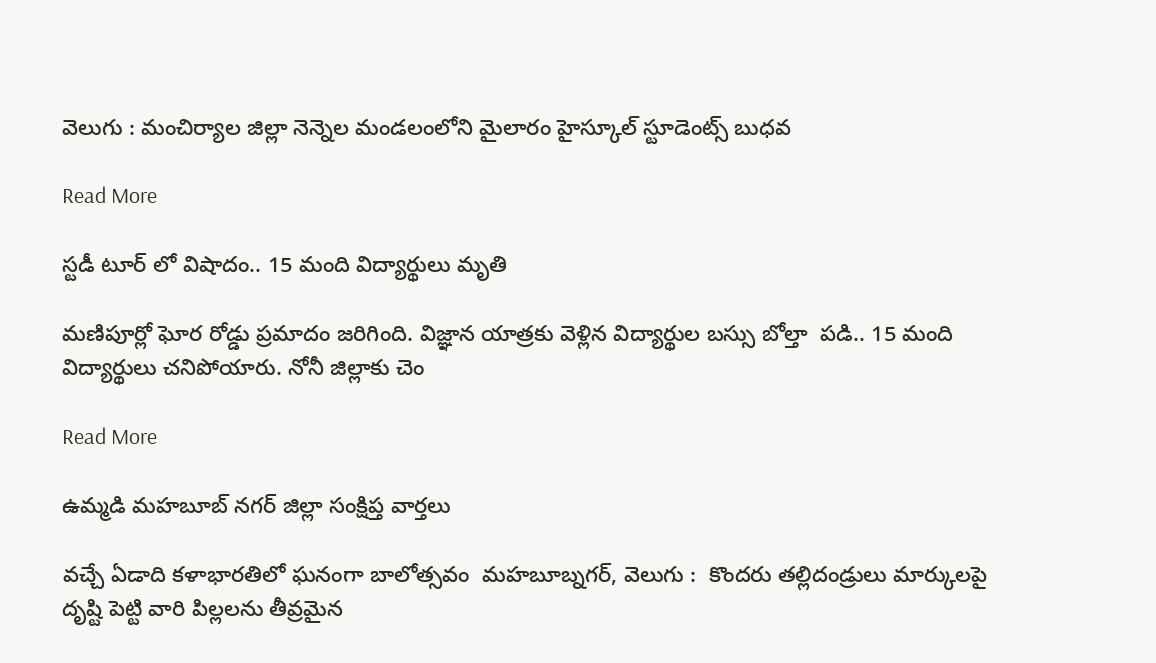వెలుగు : మంచిర్యాల జిల్లా నెన్నెల మండలంలోని మైలారం హైస్కూల్ స్టూడెంట్స్ బుధవ

Read More

స్టడీ టూర్ లో విషాదం.. 15 మంది విద్యార్థులు మృతి

మణిపూర్లో ఘోర రోడ్డు ప్రమాదం జరిగింది. విజ్ఞాన యాత్రకు వెళ్లిన విద్యార్థుల బస్సు బోల్తా  పడి.. 15 మంది విద్యార్థులు చనిపోయారు. నోనీ జిల్లాకు చెం

Read More

ఉమ్మడి మహబూబ్ నగర్ జిల్లా సంక్షిప్త వార్తలు

వచ్చే ఏడాది కళాభారతిలో ఘనంగా బాలోత్సవం  మహబూబ్నగర్, వెలుగు :  కొందరు తల్లిదండ్రులు మార్కులపై దృష్టి పెట్టి వారి పిల్లలను తీవ్రమైన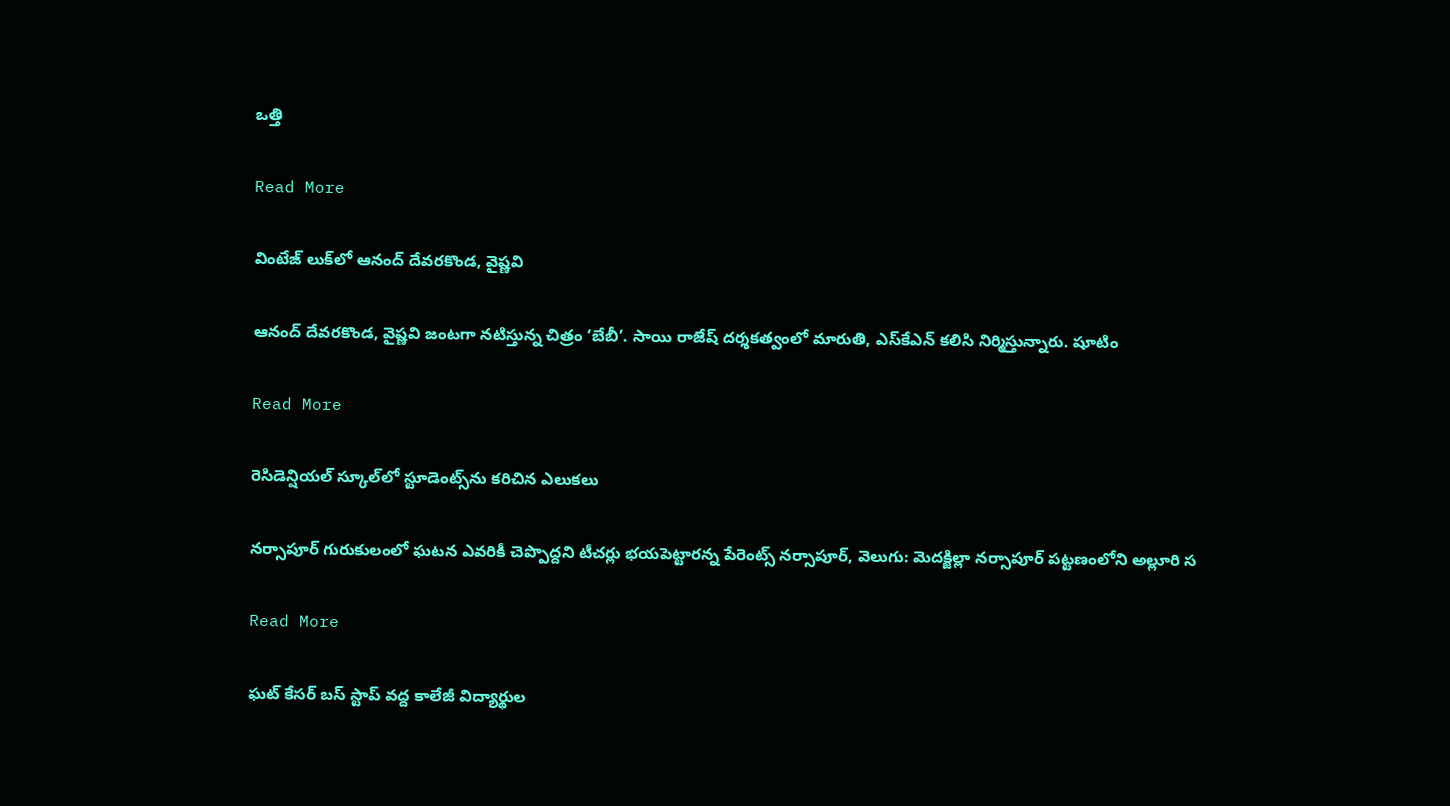ఒత్తి

Read More

వింటేజ్ లుక్‌‌లో ఆనంద్ దేవరకొండ, వైష్ణవి

ఆనంద్ దేవరకొండ, వైష్ణవి జంటగా నటిస్తున్న చిత్రం ‘బేబీ’. సాయి రాజేష్ దర్శకత్వంలో మారుతి, ఎస్‌‌కేఎన్ కలిసి నిర్మిస్తున్నారు. షూటిం

Read More

రెసిడెన్షియల్ స్కూల్‌లో స్టూడెంట్స్‌ను కరిచిన ఎలుకలు

నర్సాపూర్ గురుకులంలో ఘటన ఎవరికీ చెప్పొద్దని టీచర్లు భయపెట్టారన్న పేరెంట్స్ నర్సాపూర్, వెలుగు: మెదక్జిల్లా నర్సాపూర్ పట్టణంలోని అల్లూరి స

Read More

ఘట్ కేసర్ బస్ స్టాప్ వద్ద కాలేజీ విద్యార్థుల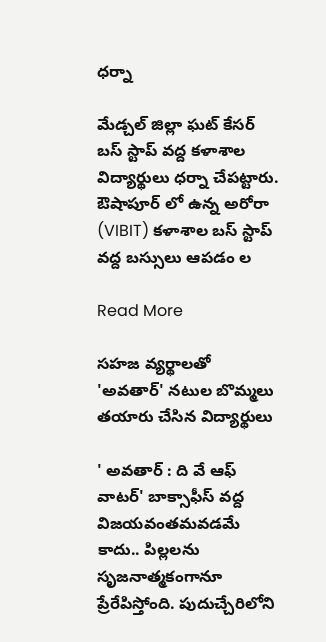ధర్నా

మేడ్చల్ జిల్లా ఘట్ కేసర్ బస్ స్టాప్ వద్ద కళాశాల విద్యార్థులు ధర్నా చేపట్టారు. ఔషాపూర్ లో ఉన్న అరోరా (VIBIT) కళాశాల బస్ స్టాప్ వద్ద బస్సులు ఆపడం ల

Read More

సహజ వ్యర్థాలతో 'అవతార్' నటుల బొమ్మలు తయారు చేసిన విద్యార్థులు

' అవతార్ : ది వే ఆఫ్ వాటర్' బాక్సాఫీస్ వద్ద విజయవంతమవడమే కాదు.. పిల్లలను సృజనాత్మకంగానూ ప్రేరేపిస్తోంది. పుదుచ్చేరిలోని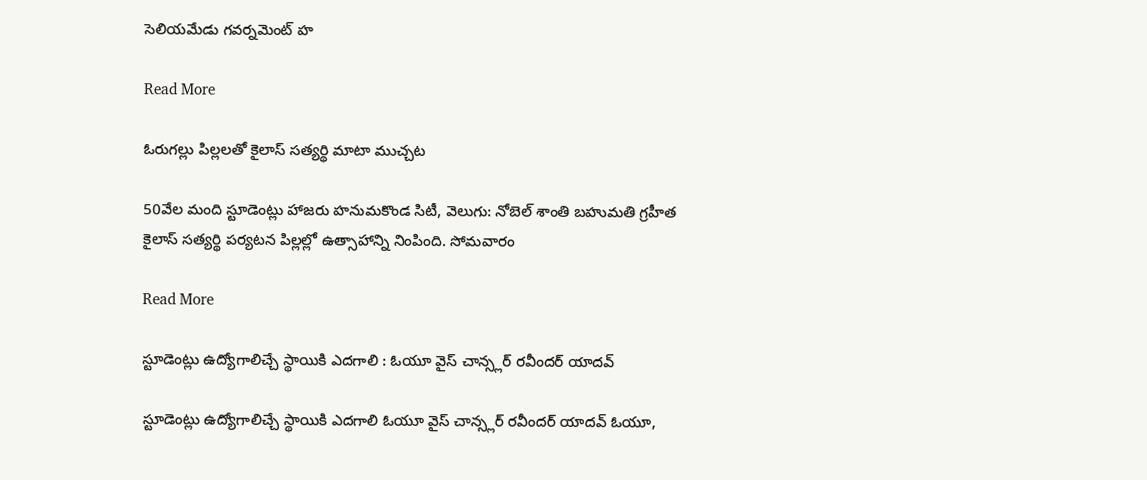సెలియమేడు గవర్నమెంట్ హ

Read More

ఓరుగల్లు పిల్లలతో కైలాస్ సత్యర్థి మాటా ముచ్చట

50వేల మంది స్టూడెంట్లు హాజరు హనుమకొండ సిటీ, వెలుగు: నోబెల్ శాంతి బహుమతి గ్రహీత కైలాస్ సత్యర్థి పర్యటన పిల్లల్లో ఉత్సాహాన్ని నింపింది. సోమవారం

Read More

స్టూడెంట్లు ఉద్యోగాలిచ్చే స్థాయికి ఎదగాలి : ఓయూ వైస్ చాన్స్లర్ రవీందర్ యాదవ్

స్టూడెంట్లు ఉద్యోగాలిచ్చే స్థాయికి ఎదగాలి ఓయూ వైస్ చాన్స్లర్ రవీందర్ యాదవ్ ఓయూ,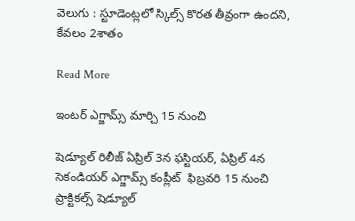వెలుగు : స్టూడెంట్లలో స్కిల్స్ కొరత తీవ్రంగా ఉందని, కేవలం 2శాతం

Read More

ఇంటర్ ఎగ్జామ్స్ మార్చి 15 నుంచి

షెడ్యూల్ రిలీజ్ ఏప్రిల్ 3న ఫస్టియర్, ఏప్రిల్ 4న సెకండియర్ ఎగ్జామ్స్ కంప్లీట్  ఫిబ్రవరి 15 నుంచి ప్రాక్టికల్స్ షెడ్యూల్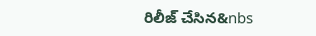రిలీజ్ చేసిన&nbs